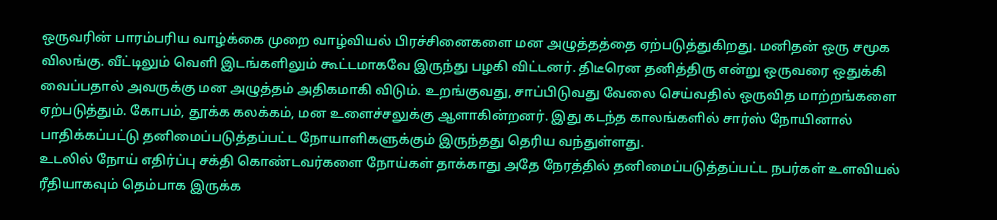ஒருவரின் பாரம்பரிய வாழ்க்கை முறை வாழ்வியல் பிரச்சினைகளை மன அழுத்தத்தை ஏற்படுத்துகிறது. மனிதன் ஒரு சமூக விலங்கு. வீட்டிலும் வெளி இடங்களிலும் கூட்டமாகவே இருந்து பழகி விட்டனர். திடீரென தனித்திரு என்று ஒருவரை ஒதுக்கி வைப்பதால் அவருக்கு மன அழுத்தம் அதிகமாகி விடும். உறங்குவது, சாப்பிடுவது வேலை செய்வதில் ஒருவித மாற்றங்களை ஏற்படுத்தும். கோபம், தூக்க கலக்கம், மன உளைச்சலுக்கு ஆளாகின்றனர். இது கடந்த காலங்களில் சார்ஸ் நோயினால் பாதிக்கப்பட்டு தனிமைப்படுத்தப்பட்ட நோயாளிகளுக்கும் இருந்தது தெரிய வந்துள்ளது.
உடலில் நோய் எதிர்ப்பு சக்தி கொண்டவர்களை நோய்கள் தாக்காது அதே நேரத்தில் தனிமைப்படுத்தப்பட்ட நபர்கள் உளவியல் ரீதியாகவும் தெம்பாக இருக்க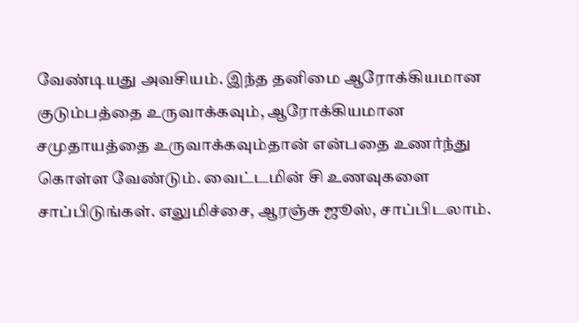வேண்டியது அவசியம். இந்த தனிமை ஆரோக்கியமான குடும்பத்தை உருவாக்கவும், ஆரோக்கியமான சமுதாயத்தை உருவாக்கவும்தான் என்பதை உணர்ந்து கொள்ள வேண்டும். வைட்டமின் சி உணவுகளை சாப்பிடுங்கள். எலுமிச்சை, ஆரஞ்சு ஜூஸ், சாப்பிடலாம்.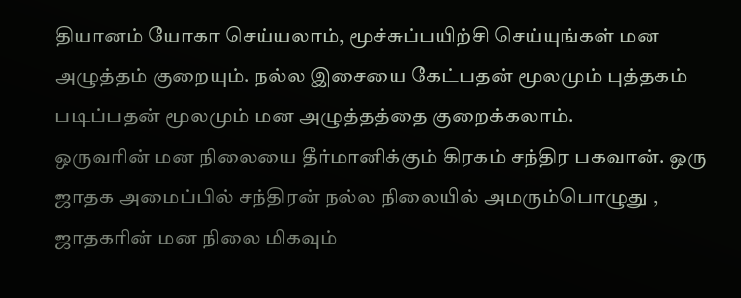தியானம் யோகா செய்யலாம், மூச்சுப்பயிற்சி செய்யுங்கள் மன அழுத்தம் குறையும். நல்ல இசையை கேட்பதன் மூலமும் புத்தகம் படிப்பதன் மூலமும் மன அழுத்தத்தை குறைக்கலாம்.
ஒருவரின் மன நிலையை தீர்மானிக்கும் கிரகம் சந்திர பகவான். ஒரு ஜாதக அமைப்பில் சந்திரன் நல்ல நிலையில் அமரும்பொழுது , ஜாதகரின் மன நிலை மிகவும்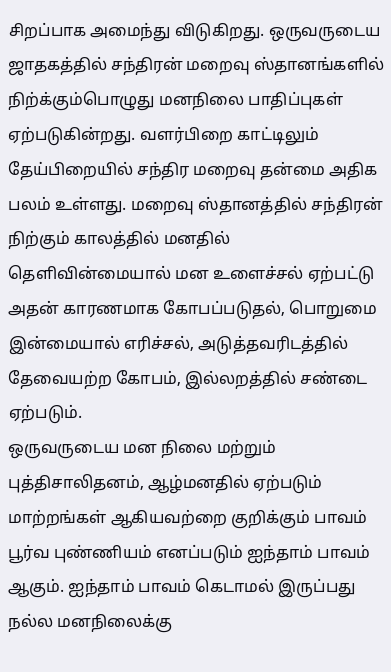சிறப்பாக அமைந்து விடுகிறது. ஒருவருடைய ஜாதகத்தில் சந்திரன் மறைவு ஸ்தானங்களில் நிற்க்கும்பொழுது மனநிலை பாதிப்புகள் ஏற்படுகின்றது. வளர்பிறை காட்டிலும் தேய்பிறையில் சந்திர மறைவு தன்மை அதிக பலம் உள்ளது. மறைவு ஸ்தானத்தில் சந்திரன் நிற்கும் காலத்தில் மனதில் தெளிவின்மையால் மன உளைச்சல் ஏற்பட்டு அதன் காரணமாக கோபப்படுதல், பொறுமை இன்மையால் எரிச்சல், அடுத்தவரிடத்தில் தேவையற்ற கோபம், இல்லறத்தில் சண்டை ஏற்படும்.
ஒருவருடைய மன நிலை மற்றும் புத்திசாலிதனம், ஆழ்மனதில் ஏற்படும் மாற்றங்கள் ஆகியவற்றை குறிக்கும் பாவம் பூர்வ புண்ணியம் எனப்படும் ஐந்தாம் பாவம் ஆகும். ஐந்தாம் பாவம் கெடாமல் இருப்பது நல்ல மனநிலைக்கு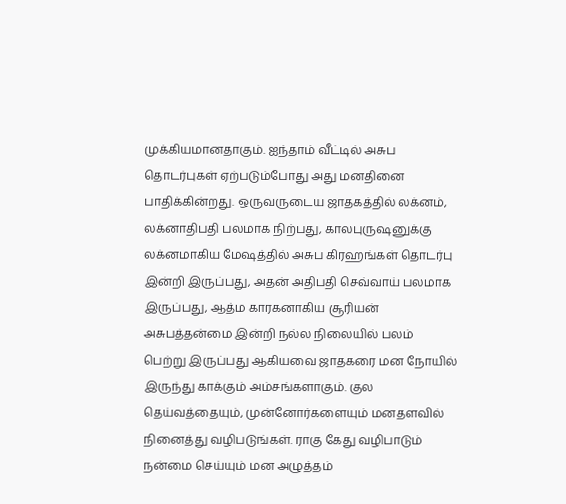முக்கியமானதாகும். ஐந்தாம் வீட்டில் அசுப தொடர்புகள் ஏற்படும்போது அது மனதினை பாதிக்கின்றது. ஒருவருடைய ஜாதகத்தில் லக்னம், லக்னாதிபதி பலமாக நிற்பது, காலபுருஷனுக்கு லக்னமாகிய மேஷத்தில் அசுப கிரஹங்கள் தொடர்பு இன்றி இருப்பது, அதன் அதிபதி செவ்வாய் பலமாக இருப்பது, ஆத்ம காரகனாகிய சூரியன் அசுபத்தன்மை இன்றி நல்ல நிலையில் பலம் பெற்று இருப்பது ஆகியவை ஜாதகரை மன நோயில் இருந்து காக்கும் அம்சங்களாகும். குல தெய்வத்தையும், முன்னோர்களையும் மனதளவில் நினைத்து வழிபடுங்கள். ராகு கேது வழிபாடும் நன்மை செய்யும் மன அழுத்தம்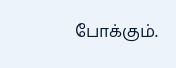போக்கும்.